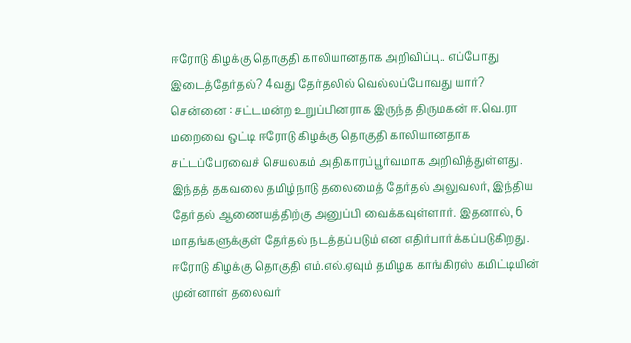ஈரோடு கிழக்கு தொகுதி காலியானதாக அறிவிப்பு.. எப்போது இடைத்தேர்தல்? 4வது தேர்தலில் வெல்லப்போவது யார்?
சென்னை : சட்டமன்ற உறுப்பினராக இருந்த திருமகன் ஈ.வெ.ரா மறைவை ஒட்டி ஈரோடு கிழக்கு தொகுதி காலியானதாக சட்டப்பேரவைச் செயலகம் அதிகாரப்பூர்வமாக அறிவித்துள்ளது. இந்தத் தகவலை தமிழ்நாடு தலைமைத் தேர்தல் அலுவலர், இந்திய தேர்தல் ஆணையத்திற்கு அனுப்பி வைக்கவுள்ளார். இதனால், 6 மாதங்களுக்குள் தேர்தல் நடத்தப்படும் என எதிர்பார்க்கப்படுகிறது.
ஈரோடு கிழக்கு தொகுதி எம்.எல்.ஏவும் தமிழக காங்கிரஸ் கமிட்டியின் முன்னாள் தலைவர்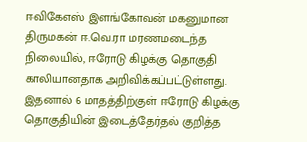ஈவிகேஎஸ் இளங்கோவன் மகனுமான திருமகன் ஈ.வெ.ரா மரணமடைந்த நிலையில், ஈரோடு கிழக்கு தொகுதி காலியானதாக அறிவிக்கப்பட்டுள்ளது.
இதனால் 6 மாதத்திற்குள் ஈரோடு கிழக்கு தொகுதியின் இடைத்தேர்தல் குறித்த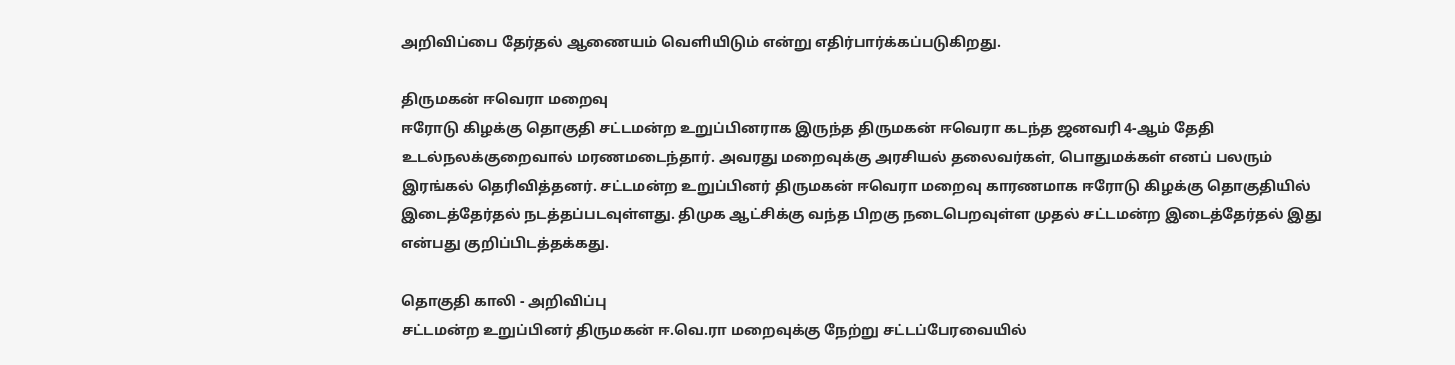அறிவிப்பை தேர்தல் ஆணையம் வெளியிடும் என்று எதிர்பார்க்கப்படுகிறது.

திருமகன் ஈவெரா மறைவு
ஈரோடு கிழக்கு தொகுதி சட்டமன்ற உறுப்பினராக இருந்த திருமகன் ஈவெரா கடந்த ஜனவரி 4-ஆம் தேதி உடல்நலக்குறைவால் மரணமடைந்தார். அவரது மறைவுக்கு அரசியல் தலைவர்கள், பொதுமக்கள் எனப் பலரும் இரங்கல் தெரிவித்தனர். சட்டமன்ற உறுப்பினர் திருமகன் ஈவெரா மறைவு காரணமாக ஈரோடு கிழக்கு தொகுதியில் இடைத்தேர்தல் நடத்தப்படவுள்ளது. திமுக ஆட்சிக்கு வந்த பிறகு நடைபெறவுள்ள முதல் சட்டமன்ற இடைத்தேர்தல் இது என்பது குறிப்பிடத்தக்கது.

தொகுதி காலி - அறிவிப்பு
சட்டமன்ற உறுப்பினர் திருமகன் ஈ.வெ.ரா மறைவுக்கு நேற்று சட்டப்பேரவையில்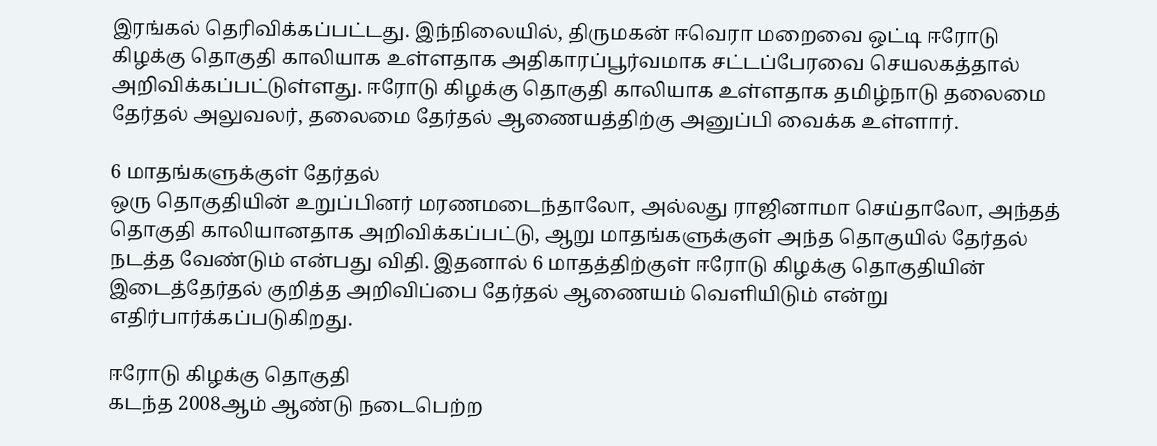இரங்கல் தெரிவிக்கப்பட்டது. இந்நிலையில், திருமகன் ஈவெரா மறைவை ஒட்டி ஈரோடு கிழக்கு தொகுதி காலியாக உள்ளதாக அதிகாரப்பூர்வமாக சட்டப்பேரவை செயலகத்தால் அறிவிக்கப்பட்டுள்ளது. ஈரோடு கிழக்கு தொகுதி காலியாக உள்ளதாக தமிழ்நாடு தலைமை தேர்தல் அலுவலர், தலைமை தேர்தல் ஆணையத்திற்கு அனுப்பி வைக்க உள்ளார்.

6 மாதங்களுக்குள் தேர்தல்
ஒரு தொகுதியின் உறுப்பினர் மரணமடைந்தாலோ, அல்லது ராஜினாமா செய்தாலோ, அந்தத் தொகுதி காலியானதாக அறிவிக்கப்பட்டு, ஆறு மாதங்களுக்குள் அந்த தொகுயில் தேர்தல் நடத்த வேண்டும் என்பது விதி. இதனால் 6 மாதத்திற்குள் ஈரோடு கிழக்கு தொகுதியின் இடைத்தேர்தல் குறித்த அறிவிப்பை தேர்தல் ஆணையம் வெளியிடும் என்று எதிர்பார்க்கப்படுகிறது.

ஈரோடு கிழக்கு தொகுதி
கடந்த 2008ஆம் ஆண்டு நடைபெற்ற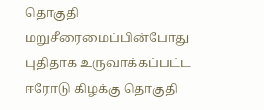தொகுதி மறுசீரைமைப்பின்போது புதிதாக உருவாக்கப்பட்ட ஈரோடு கிழக்கு தொகுதி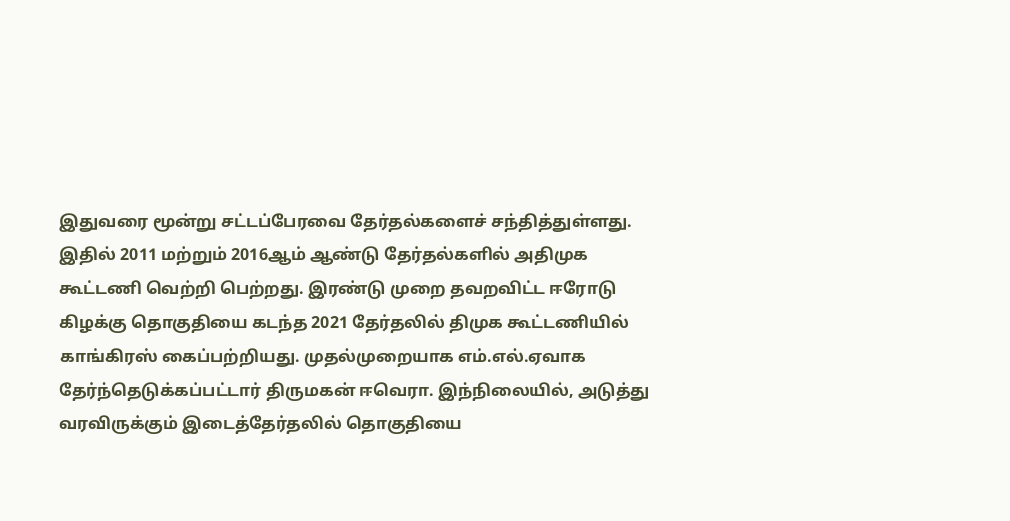இதுவரை மூன்று சட்டப்பேரவை தேர்தல்களைச் சந்தித்துள்ளது. இதில் 2011 மற்றும் 2016ஆம் ஆண்டு தேர்தல்களில் அதிமுக கூட்டணி வெற்றி பெற்றது. இரண்டு முறை தவறவிட்ட ஈரோடு கிழக்கு தொகுதியை கடந்த 2021 தேர்தலில் திமுக கூட்டணியில் காங்கிரஸ் கைப்பற்றியது. முதல்முறையாக எம்.எல்.ஏவாக தேர்ந்தெடுக்கப்பட்டார் திருமகன் ஈவெரா. இந்நிலையில், அடுத்து வரவிருக்கும் இடைத்தேர்தலில் தொகுதியை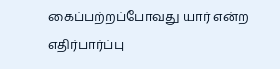கைப்பற்றப்போவது யார் என்ற எதிர்பார்ப்பு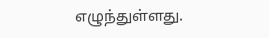எழுந்துள்ளது.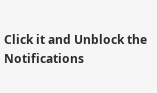Click it and Unblock the Notifications